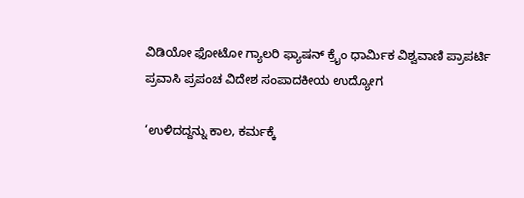ವಿಡಿಯೋ ಫೋಟೋ ಗ್ಯಾಲರಿ ಫ್ಯಾಷನ್ ಕ್ರೈಂ ಧಾರ್ಮಿಕ ವಿಶ್ವವಾಣಿ ಪ್ರಾಪರ್ಟಿ ಪ್ರವಾಸಿ ಪ್ರಪಂಚ ವಿದೇಶ ಸಂಪಾದಕೀಯ ಉದ್ಯೋಗ

‘ಉಳಿದದ್ದನ್ನು ಕಾಲ, ಕರ್ಮಕ್ಕೆ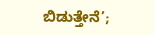ಬಿಡುತ್ತೇನೆ’;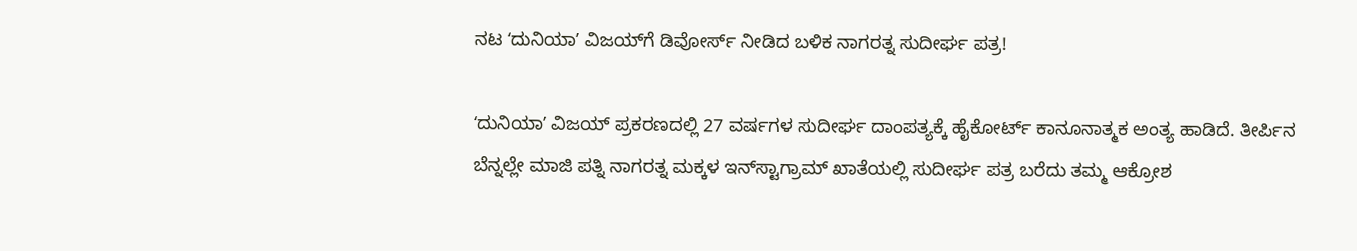ನಟ ʻದುನಿಯಾʼ ವಿಜಯ್‌ಗೆ ಡಿವೋರ್ಸ್ ನೀಡಿದ ಬಳಿಕ ನಾಗರತ್ನ ಸುದೀರ್ಘ ಪತ್ರ!

ʻದುನಿಯಾʼ ವಿಜಯ್ ಪ್ರಕರಣದಲ್ಲಿ 27 ವರ್ಷಗಳ ಸುದೀರ್ಘ ದಾಂಪತ್ಯಕ್ಕೆ ಹೈಕೋರ್ಟ್ ಕಾನೂನಾತ್ಮಕ ಅಂತ್ಯ ಹಾಡಿದೆ. ತೀರ್ಪಿನ ಬೆನ್ನಲ್ಲೇ ಮಾಜಿ ಪತ್ನಿ ನಾಗರತ್ನ ಮಕ್ಕಳ ಇನ್‌ಸ್ಟಾಗ್ರಾಮ್ ಖಾತೆಯಲ್ಲಿ ಸುದೀರ್ಘ ಪತ್ರ ಬರೆದು ತಮ್ಮ ಆಕ್ರೋಶ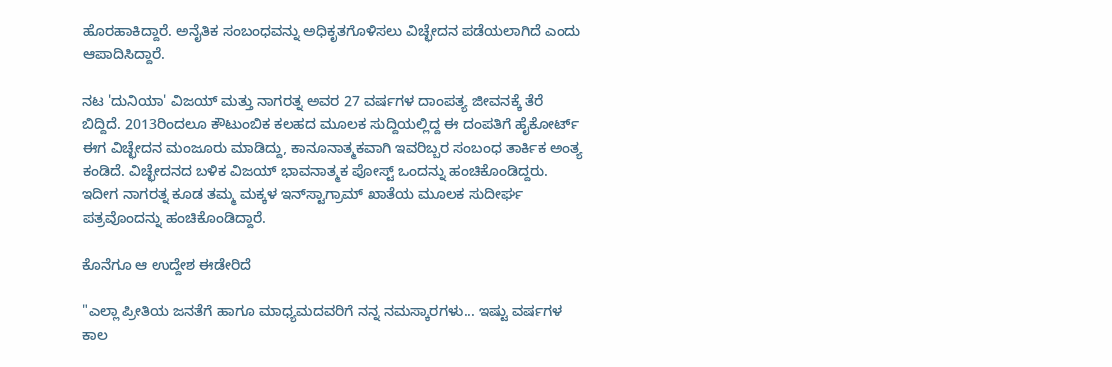ಹೊರಹಾಕಿದ್ದಾರೆ. ಅನೈತಿಕ ಸಂಬಂಧವನ್ನು ಅಧಿಕೃತಗೊಳಿಸಲು ವಿಚ್ಛೇದನ ಪಡೆಯಲಾಗಿದೆ ಎಂದು ಆಪಾದಿಸಿದ್ದಾರೆ.

ನಟ 'ದುನಿಯಾ' ವಿಜಯ್‌ ಮತ್ತು ನಾಗರತ್ನ ಅವರ 27 ವರ್ಷಗಳ ದಾಂಪತ್ಯ ಜೀವನಕ್ಕೆ ತೆರೆ ಬಿದ್ದಿದೆ. 2013ರಿಂದಲೂ ಕೌಟುಂಬಿಕ ಕಲಹದ ಮೂಲಕ ಸುದ್ದಿಯಲ್ಲಿದ್ದ ಈ ದಂಪತಿಗೆ ಹೈಕೋರ್ಟ್‌ ಈಗ ವಿಚ್ಛೇದನ ಮಂಜೂರು ಮಾಡಿದ್ದು, ಕಾನೂನಾತ್ಮಕವಾಗಿ ಇವರಿಬ್ಬರ ಸಂಬಂಧ ತಾರ್ಕಿಕ ಅಂತ್ಯ ಕಂಡಿದೆ. ವಿಚ್ಛೇದನದ ಬಳಿಕ ವಿಜಯ್‌ ಭಾವನಾತ್ಮಕ ಪೋಸ್ಟ್‌ ಒಂದನ್ನು ಹಂಚಿಕೊಂಡಿದ್ದರು. ಇದೀಗ ನಾಗರತ್ನ ಕೂಡ ತಮ್ಮ ಮಕ್ಕಳ ಇನ್‌ಸ್ಟಾಗ್ರಾಮ್‌ ಖಾತೆಯ ಮೂಲಕ ಸುದೀರ್ಘ ಪತ್ರವೊಂದನ್ನು ಹಂಚಿಕೊಂಡಿದ್ದಾರೆ.

ಕೊನೆಗೂ ಆ ಉದ್ದೇಶ ಈಡೇರಿದೆ

"ಎಲ್ಲಾ ಪ್ರೀತಿಯ ಜನತೆಗೆ ಹಾಗೂ ಮಾಧ್ಯಮದವರಿಗೆ ನನ್ನ ನಮಸ್ಕಾರಗಳು... ಇಷ್ಟು ವರ್ಷಗಳ ಕಾಲ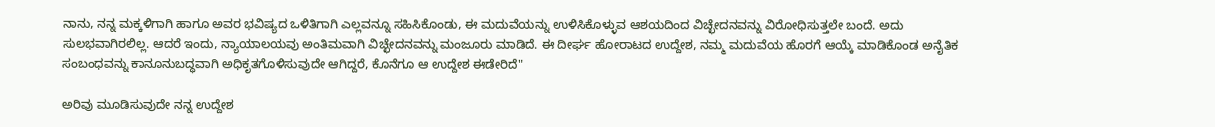ನಾನು, ನನ್ನ ಮಕ್ಕಳಿಗಾಗಿ ಹಾಗೂ ಅವರ ಭವಿಷ್ಯದ ಒಳಿತಿಗಾಗಿ ಎಲ್ಲವನ್ನೂ ಸಹಿಸಿಕೊಂಡು, ಈ ಮದುವೆಯನ್ನು ಉಳಿಸಿಕೊಳ್ಳುವ ಆಶಯದಿಂದ ವಿಚ್ಛೇದನವನ್ನು ವಿರೋಧಿಸುತ್ತಲೇ ಬಂದೆ. ಅದು ಸುಲಭವಾಗಿರಲಿಲ್ಲ. ಆದರೆ ಇಂದು, ನ್ಯಾಯಾಲಯವು ಅಂತಿಮವಾಗಿ ವಿಚ್ಛೇದನವನ್ನು ಮಂಜೂರು ಮಾಡಿದೆ. ಈ ದೀರ್ಘ ಹೋರಾಟದ ಉದ್ದೇಶ, ನಮ್ಮ ಮದುವೆಯ ಹೊರಗೆ ಆಯ್ಕೆ ಮಾಡಿಕೊಂಡ ಅನೈತಿಕ ಸಂಬಂಧವನ್ನು ಕಾನೂನುಬದ್ಧವಾಗಿ ಅಧಿಕೃತಗೊಳಿಸುವುದೇ ಆಗಿದ್ದರೆ, ಕೊನೆಗೂ ಆ ಉದ್ದೇಶ ಈಡೇರಿದೆ"

ಅರಿವು ಮೂಡಿಸುವುದೇ ನನ್ನ ಉದ್ದೇಶ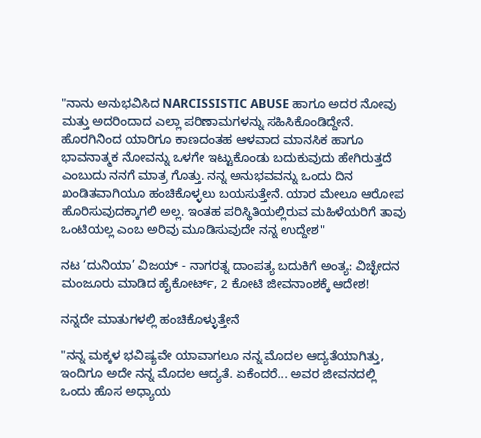"ನಾನು ಅನುಭವಿಸಿದ NARCISSISTIC ABUSE ಹಾಗೂ ಅದರ ನೋವು ಮತ್ತು ಅದರಿಂದಾದ ಎಲ್ಲಾ ಪರಿಣಾಮಗಳನ್ನು ಸಹಿಸಿಕೊಂಡಿದ್ದೇನೆ. ಹೊರಗಿನಿಂದ ಯಾರಿಗೂ ಕಾಣದಂತಹ ಆಳವಾದ ಮಾನಸಿಕ ಹಾಗೂ ಭಾವನಾತ್ಮಕ ನೋವನ್ನು ಒಳಗೇ ಇಟ್ಟುಕೊಂಡು ಬದುಕುವುದು ಹೇಗಿರುತ್ತದೆ ಎಂಬುದು ನನಗೆ ಮಾತ್ರ ಗೊತ್ತು. ನನ್ನ ಅನುಭವವನ್ನು ಒಂದು ದಿನ ಖಂಡಿತವಾಗಿಯೂ ಹಂಚಿಕೊಳ್ಳಲು ಬಯಸುತ್ತೇನೆ. ಯಾರ ಮೇಲೂ ಆರೋಪ ಹೊರಿಸುವುದಕ್ಕಾಗಲಿ ಅಲ್ಲ. ಇಂತಹ ಪರಿಸ್ಥಿತಿಯಲ್ಲಿರುವ ಮಹಿಳೆಯರಿಗೆ ತಾವು ಒಂಟಿಯಲ್ಲ ಎಂಬ ಅರಿವು ಮೂಡಿಸುವುದೇ ನನ್ನ ಉದ್ದೇಶ"

ನಟ ‘ದುನಿಯಾ’ ವಿಜಯ್ - ನಾಗರತ್ನ ದಾಂಪತ್ಯ ಬದುಕಿಗೆ ಅಂತ್ಯ: ವಿಚ್ಛೇದನ ಮಂಜೂರು ಮಾಡಿದ ಹೈಕೋರ್ಟ್‌, 2 ಕೋಟಿ ಜೀವನಾಂಶಕ್ಕೆ ಆದೇಶ!

ನನ್ನದೇ ಮಾತುಗಳಲ್ಲಿ ಹಂಚಿಕೊಳ್ಳುತ್ತೇನೆ

"ನನ್ನ ಮಕ್ಕಳ ಭವಿಷ್ಯವೇ ಯಾವಾಗಲೂ ನನ್ನ ಮೊದಲ ಆದ್ಯತೆಯಾಗಿತ್ತು, ಇಂದಿಗೂ ಅದೇ ನನ್ನ ಮೊದಲ ಆದ್ಯತೆ. ಏಕೆಂದರೆ... ಅವರ ಜೀವನದಲ್ಲಿ ಒಂದು ಹೊಸ ಅಧ್ಯಾಯ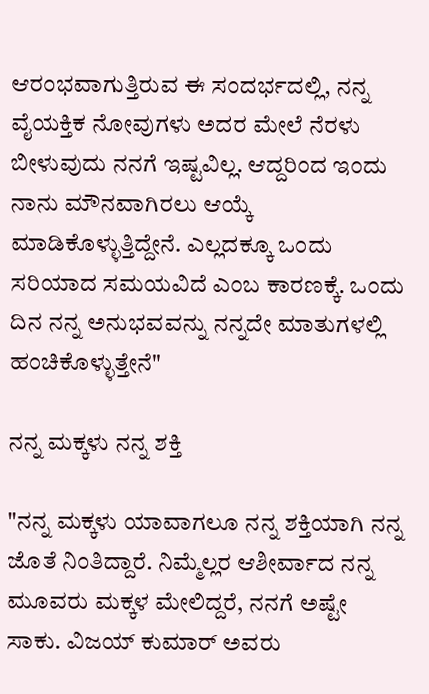ಆರಂಭವಾಗುತ್ತಿರುವ ಈ ಸಂದರ್ಭದಲ್ಲಿ, ನನ್ನ ವೈಯಕ್ತಿಕ ನೋವುಗಳು ಅದರ ಮೇಲೆ ನೆರಳು ಬೀಳುವುದು ನನಗೆ ಇಷ್ಟವಿಲ್ಲ. ಆದ್ದರಿಂದ ಇಂದು ನಾನು ಮೌನವಾಗಿರಲು ಆಯ್ಕೆ ಮಾಡಿಕೊಳ್ಳುತ್ತಿದ್ದೇನೆ. ಎಲ್ಲದಕ್ಕೂ ಒಂದು ಸರಿಯಾದ ಸಮಯವಿದೆ ಎಂಬ ಕಾರಣಕ್ಕೆ. ಒಂದು ದಿನ ನನ್ನ ಅನುಭವವನ್ನು ನನ್ನದೇ ಮಾತುಗಳಲ್ಲಿ ಹಂಚಿಕೊಳ್ಳುತ್ತೇನೆ"

ನನ್ನ ಮಕ್ಕಳು ನನ್ನ ಶಕ್ತಿ

"ನನ್ನ ಮಕ್ಕಳು ಯಾವಾಗಲೂ ನನ್ನ ಶಕ್ತಿಯಾಗಿ ನನ್ನ ಜೊತೆ ನಿಂತಿದ್ದಾರೆ. ನಿಮ್ಮೆಲ್ಲರ ಆಶೀರ್ವಾದ ನನ್ನ ಮೂವರು ಮಕ್ಕಳ ಮೇಲಿದ್ದರೆ, ನನಗೆ ಅಷ್ಟೇ ಸಾಕು. ವಿಜಯ್ ಕುಮಾ‌ರ್ ಅವರು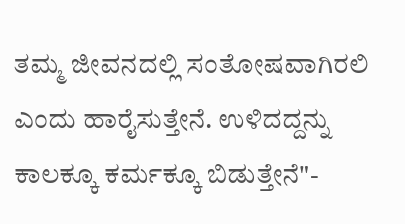ತಮ್ಮ ಜೀವನದಲ್ಲಿ ಸಂತೋಷವಾಗಿರಲಿ ಎಂದು ಹಾರೈಸುತ್ತೇನೆ. ಉಳಿದದ್ದನ್ನು ಕಾಲಕ್ಕೂ ಕರ್ಮಕ್ಕೂ ಬಿಡುತ್ತೇನೆ"-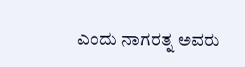ಎಂದು ನಾಗರತ್ನ ಅವರು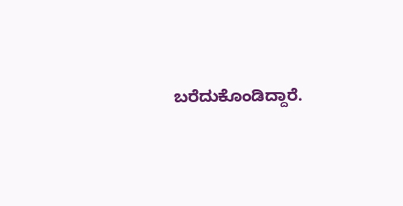ಬರೆದುಕೊಂಡಿದ್ದಾರೆ.